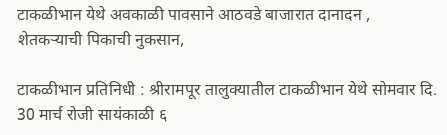टाकळीभान येथे अवकाळी पावसाने आठवडे बाजारात दानादन , शेतकऱ्याची पिकाची नुकसान,

टाकळीभान प्रतिनिधी : श्रीरामपूर तालुक्यातील टाकळीभान येथे सोमवार दि. 30 मार्च रोजी सायंकाळी ६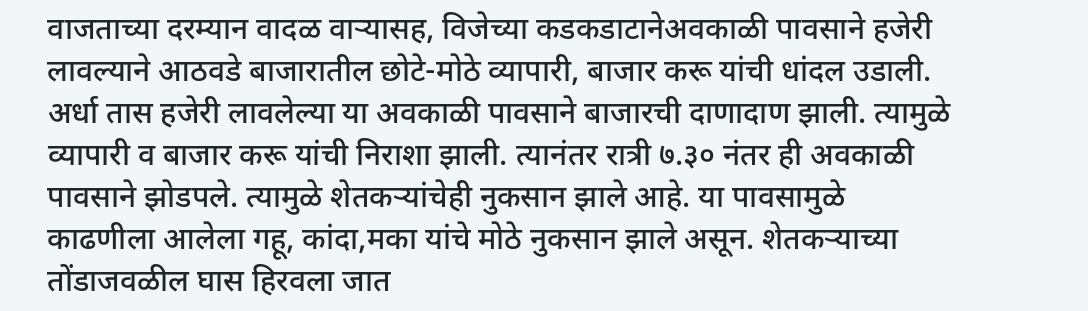वाजताच्या दरम्यान वादळ वाऱ्यासह, विजेच्या कडकडाटानेअवकाळी पावसाने हजेरी लावल्याने आठवडे बाजारातील छोटे-मोठे व्यापारी, बाजार करू यांची धांदल उडाली. अर्धा तास हजेरी लावलेल्या या अवकाळी पावसाने बाजारची दाणादाण झाली. त्यामुळे व्यापारी व बाजार करू यांची निराशा झाली. त्यानंतर रात्री ७.३० नंतर ही अवकाळी पावसाने झोडपले. त्यामुळे शेतकऱ्यांचेही नुकसान झाले आहे. या पावसामुळे काढणीला आलेला गहू, कांदा,मका यांचे मोठे नुकसान झाले असून. शेतकऱ्याच्या तोंडाजवळील घास हिरवला जात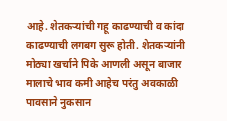आहे. शेतकऱ्यांची गहू काढण्याची व कांदा काढण्याची लगबग सुरू होती. शेतकऱ्यांनी मोठ्या खर्चाने पिके आणली असून बाजार मालाचे भाव कमी आहेच परंतु अवकाळी पावसाने नुकसान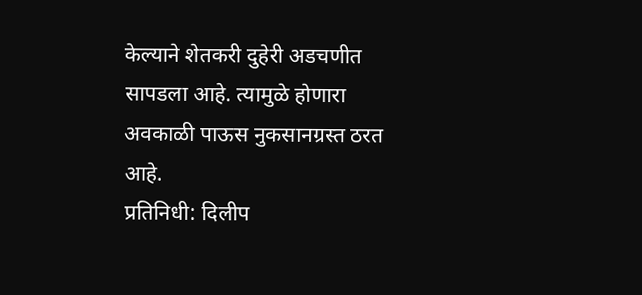केल्याने शेतकरी दुहेरी अडचणीत सापडला आहे. त्यामुळे होणारा अवकाळी पाऊस नुकसानग्रस्त ठरत आहे.
प्रतिनिधी: दिलीप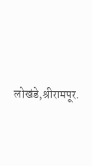लोखंडे,श्रीरामपूर.